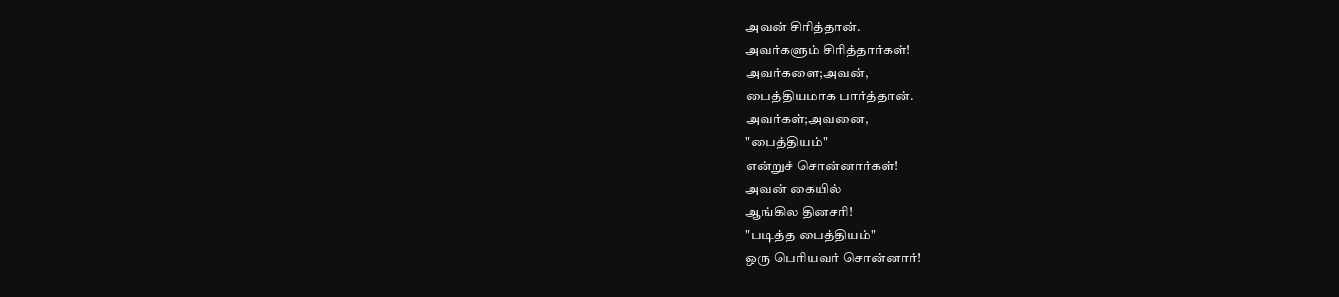அவன் சிரித்தான்.
அவர்களும் சிரித்தார்கள்!
அவர்களை;அவன்,
பைத்தியமாக பார்த்தான்.
அவர்கள்;அவனை,
"பைத்தியம்"
என்றுச் சொன்னார்கள்!
அவன் கையில்
ஆங்கில தினசரி!
"படித்த பைத்தியம்"
ஒரு பெரியவர் சொன்னார்!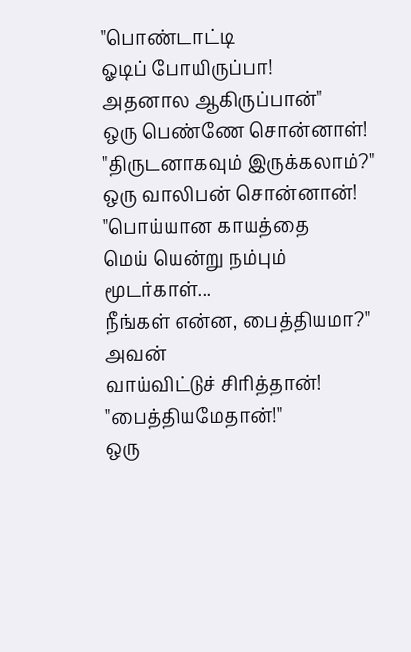"பொண்டாட்டி
ஓடிப் போயிருப்பா!
அதனால ஆகிருப்பான்"
ஒரு பெண்ணே சொன்னாள்!
"திருடனாகவும் இருக்கலாம்?"
ஒரு வாலிபன் சொன்னான்!
"பொய்யான காயத்தை
மெய் யென்று நம்பும்
மூடர்காள்...
நீங்கள் என்ன, பைத்தியமா?"
அவன்
வாய்விட்டுச் சிரித்தான்!
"பைத்தியமேதான்!"
ஒரு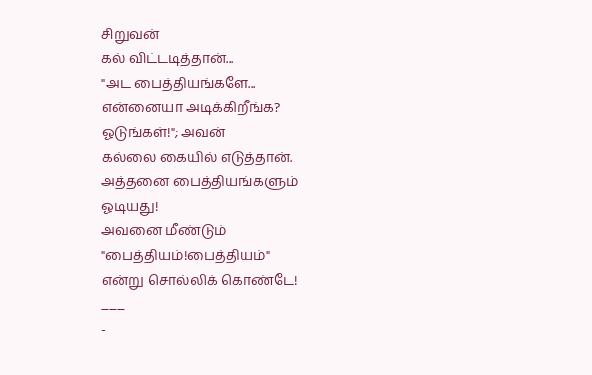சிறுவன்
கல் விட்டடித்தான்...
"அட பைத்தியங்களே...
என்னையா அடிக்கிறீங்க?
ஓடுங்கள்!"; அவன்
கல்லை கையில் எடுத்தான்.
அத்தனை பைத்தியங்களும்
ஓடியது!
அவனை மீண்டும்
"பைத்தியம்!பைத்தியம்"
என்று சொல்லிக் கொண்டே!
___
-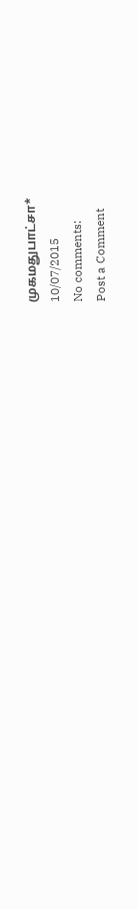முகமதுபாட்சா*
10/07/2015
No comments:
Post a Comment